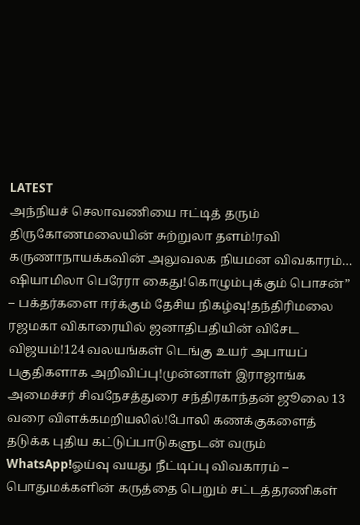LATEST
அந்நியச் செலாவணியை ஈட்டித் தரும் திருகோணமலையின் சுற்றுலா தளம்!ரவி கருணாநாயக்கவின் அலுவலக நியமன விவகாரம்… ஷியாமிலா பெரேரா கைது!கொழும்புக்கும் பொசன்” – பக்தர்களை ஈர்க்கும் தேசிய நிகழ்வு!தந்திரிமலை ரஜமகா விகாரையில் ஜனாதிபதியின் விசேட விஜயம்!124 வலயங்கள் டெங்கு உயர் அபாயப் பகுதிகளாக அறிவிப்பு!முன்னாள் இராஜாங்க அமைச்சர் சிவநேசத்துரை சந்திரகாந்தன் ஜூலை 13 வரை விளக்கமறியலில்!போலி கணக்குகளைத் தடுக்க புதிய கட்டுப்பாடுகளுடன் வரும் WhatsApp!ஓய்வு வயது நீட்டிப்பு விவகாரம் – பொதுமக்களின் கருத்தை பெறும் சட்டத்தரணிகள்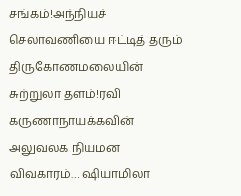சங்கம்!அந்நியச் செலாவணியை ஈட்டித் தரும் திருகோணமலையின் சுற்றுலா தளம்!ரவி கருணாநாயக்கவின் அலுவலக நியமன விவகாரம்… ஷியாமிலா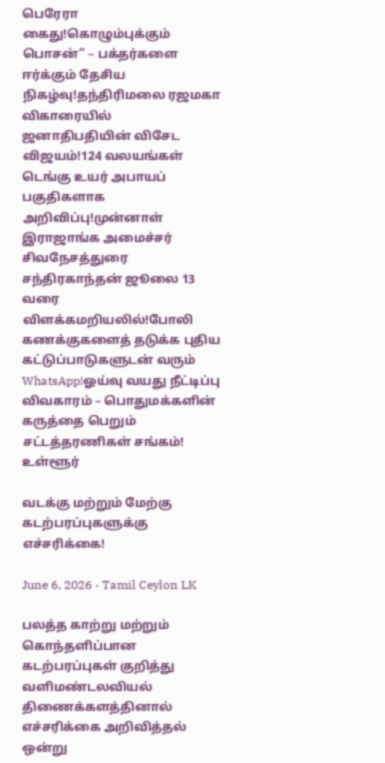பெரேரா கைது!கொழும்புக்கும் பொசன்” – பக்தர்களை ஈர்க்கும் தேசிய நிகழ்வு!தந்திரிமலை ரஜமகா விகாரையில் ஜனாதிபதியின் விசேட விஜயம்!124 வலயங்கள் டெங்கு உயர் அபாயப் பகுதிகளாக அறிவிப்பு!முன்னாள் இராஜாங்க அமைச்சர் சிவநேசத்துரை சந்திரகாந்தன் ஜூலை 13 வரை விளக்கமறியலில்!போலி கணக்குகளைத் தடுக்க புதிய கட்டுப்பாடுகளுடன் வரும் WhatsApp!ஓய்வு வயது நீட்டிப்பு விவகாரம் – பொதுமக்களின் கருத்தை பெறும் சட்டத்தரணிகள் சங்கம்!
உள்ளூர்

வடக்கு மற்றும் மேற்கு கடற்பரப்புகளுக்கு எச்சரிக்கை!

June 6, 2026 · Tamil Ceylon LK

பலத்த காற்று மற்றும் கொந்தளிப்பான கடற்பரப்புகள் குறித்து வளிமண்டலவியல் திணைக்களத்தினால் எச்சரிக்கை அறிவித்தல் ஒன்று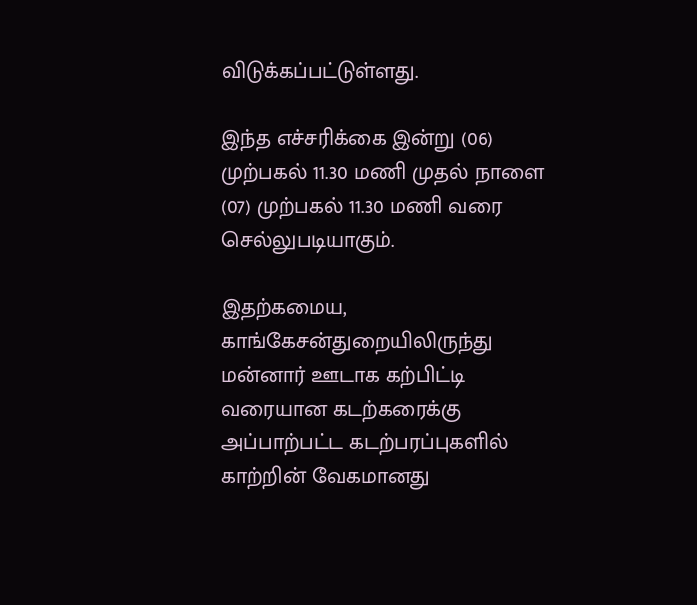விடுக்கப்பட்டுள்ளது.

இந்த எச்சரிக்கை இன்று (06) முற்பகல் 11.30 மணி முதல் நாளை (07) முற்பகல் 11.30 மணி வரை செல்லுபடியாகும்.

இதற்கமைய, காங்கேசன்துறையிலிருந்து மன்னார் ஊடாக கற்பிட்டி வரையான கடற்கரைக்கு அப்பாற்பட்ட கடற்பரப்புகளில் காற்றின் வேகமானது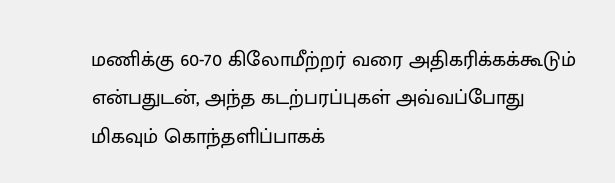மணிக்கு 60-70 கிலோமீற்றர் வரை அதிகரிக்கக்கூடும் என்பதுடன், அந்த கடற்பரப்புகள் அவ்வப்போது மிகவும் கொந்தளிப்பாகக்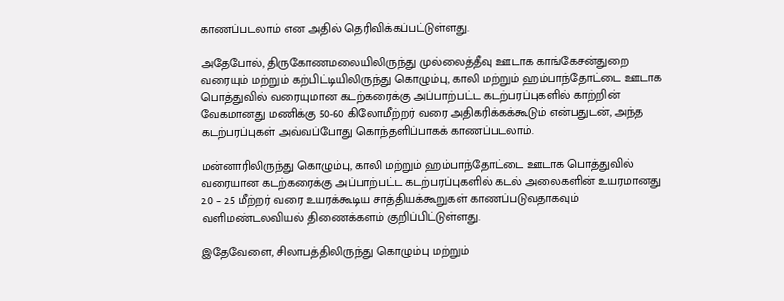காணப்படலாம் என அதில் தெரிவிக்கப்பட்டுள்ளது.

அதேபோல், திருகோணமலையிலிருந்து முல்லைத்தீவு ஊடாக காங்கேசன்துறை வரையும் மற்றும் கற்பிட்டியிலிருந்து கொழும்பு, காலி மற்றும் ஹம்பாந்தோட்டை ஊடாக பொத்துவில் வரையுமான கடற்கரைக்கு அப்பாற்பட்ட கடற்பரப்புகளில் காற்றின் வேகமானது மணிக்கு 50-60 கிலோமீற்றர் வரை அதிகரிக்கக்கூடும் என்பதுடன், அந்த கடற்பரப்புகள் அவ்வப்போது கொந்தளிப்பாகக் காணப்படலாம்.

மன்னாரிலிருந்து கொழும்பு, காலி மற்றும் ஹம்பாந்தோட்டை ஊடாக பொத்துவில் வரையான கடற்கரைக்கு அப்பாற்பட்ட கடற்பரப்புகளில் கடல் அலைகளின் உயரமானது 2.0 – 2.5 மீற்றர் வரை உயரக்கூடிய சாத்தியக்கூறுகள் காணப்படுவதாகவும் வளிமண்டலவியல் திணைக்களம் குறிப்பிட்டுள்ளது.

இதேவேளை, சிலாபத்திலிருந்து கொழும்பு மற்றும்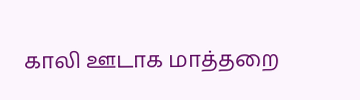காலி ஊடாக மாத்தறை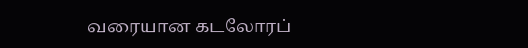வரையான கடலோரப்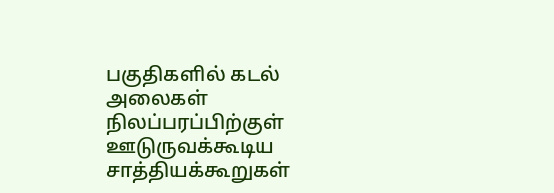பகுதிகளில் கடல் அலைகள் நிலப்பரப்பிற்குள் ஊடுருவக்கூடிய சாத்தியக்கூறுகள்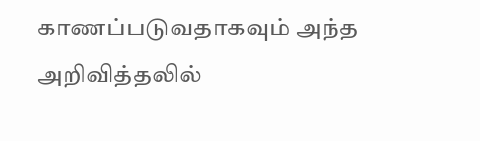காணப்படுவதாகவும் அந்த அறிவித்தலில்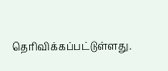தெரிவிக்கப்பட்டுள்ளது.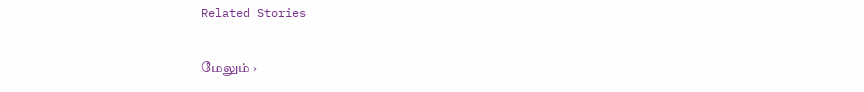Related Stories

மேலும் ›